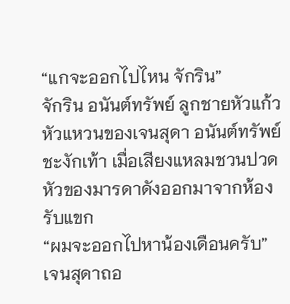“แกจะออกไปไหน จักริน”
จักริน อนันต์ทรัพย์ ลูกชายหัวแก้วหัวแหวนของเจนสุดา อนันต์ทรัพย์ ชะงักเท้า เมื่อเสียงแหลมชวนปวดหัวของมารดาดังออกมาจากห้องรับแขก
“ผมจะออกไปหาน้องเดือนครับ”
เจนสุดาถอ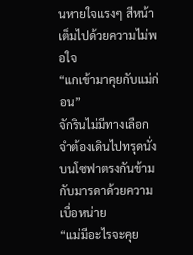นหายใจแรงๆ สีหน้าเต็มไปด้วยความไม่พอใจ
“แกเข้ามาคุยกับแม่ก่อน”
จักรินไม่มีทางเลือก จำต้องเดินไปทรุดนั่งบนโซฟาตรงกันข้ามกับมารดาด้วยความเบื่อหน่าย
“แม่มีอะไรจะคุย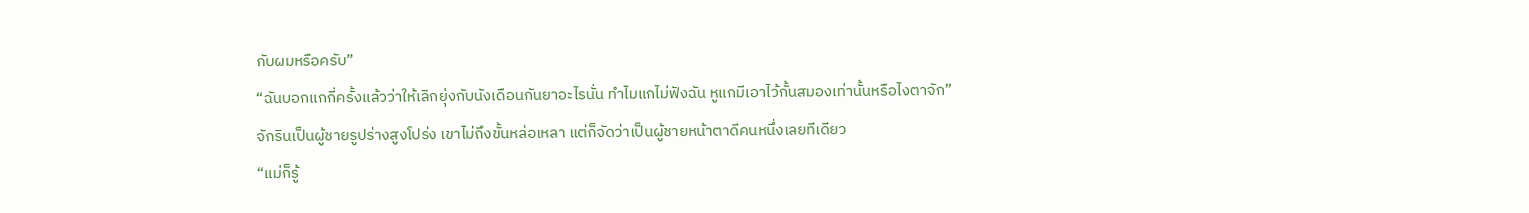กับผมหรือครับ”
“ฉันบอกแกกี่ครั้งแล้วว่าให้เลิกยุ่งกับนังเดือนกันยาอะไรนั่น ทำไมแกไม่ฟังฉัน หูแกมีเอาไว้กั้นสมองเท่านั้นหรือไงตาจัก”
จักรินเป็นผู้ชายรูปร่างสูงโปร่ง เขาไม่ถึงขั้นหล่อเหลา แต่ก็จัดว่าเป็นผู้ชายหน้าตาดีคนหนึ่งเลยทีเดียว
“แม่ก็รู้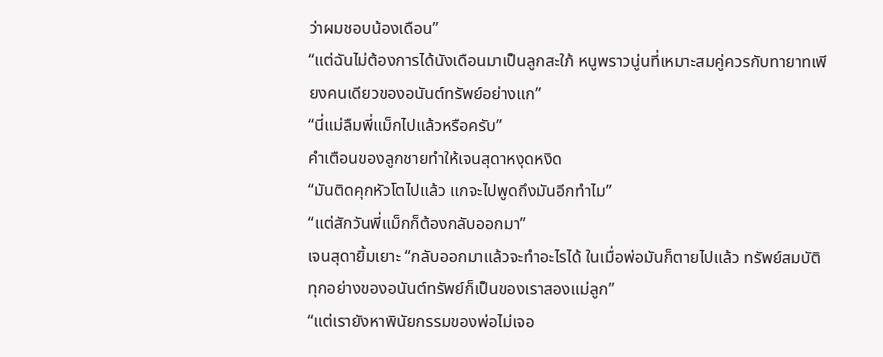ว่าผมชอบน้องเดือน”
“แต่ฉันไม่ต้องการได้นังเดือนมาเป็นลูกสะใภ้ หนูพราวนู่นที่เหมาะสมคู่ควรกับทายาทเพียงคนเดียวของอนันต์ทรัพย์อย่างแก”
“นี่แม่ลืมพี่แม็กไปแล้วหรือครับ”
คำเตือนของลูกชายทำให้เจนสุดาหงุดหงิด
“มันติดคุกหัวโตไปแล้ว แกจะไปพูดถึงมันอีกทำไม”
“แต่สักวันพี่แม็กก็ต้องกลับออกมา”
เจนสุดายิ้มเยาะ “กลับออกมาแล้วจะทำอะไรได้ ในเมื่อพ่อมันก็ตายไปแล้ว ทรัพย์สมบัติทุกอย่างของอนันต์ทรัพย์ก็เป็นของเราสองแม่ลูก”
“แต่เรายังหาพินัยกรรมของพ่อไม่เจอ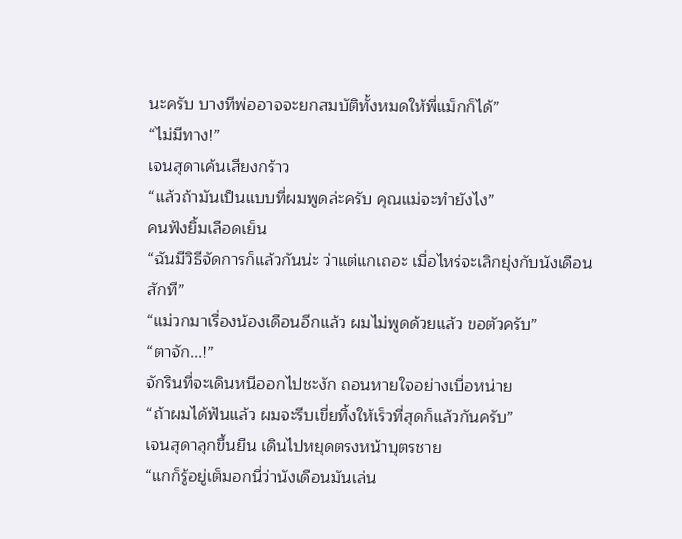นะครับ บางทีพ่ออาจจะยกสมบัติทั้งหมดให้พี่แม็กก็ได้”
“ไม่มีทาง!”
เจนสุดาเค้นเสียงกร้าว
“แล้วถ้ามันเป็นแบบที่ผมพูดล่ะครับ คุณแม่จะทำยังไง”
คนฟังยิ้มเลือดเย็น
“ฉันมีวิธีจัดการก็แล้วกันน่ะ ว่าแต่แกเถอะ เมื่อไหร่จะเลิกยุ่งกับนังเดือนสักที”
“แม่วกมาเรื่องน้องเดือนอีกแล้ว ผมไม่พูดด้วยแล้ว ขอตัวครับ”
“ตาจัก...!”
จักรินที่จะเดินหนีออกไปชะงัก ถอนหายใจอย่างเบื่อหน่าย
“ถ้าผมได้ฟันแล้ว ผมจะรีบเขี่ยทิ้งให้เร็วที่สุดก็แล้วกันครับ”
เจนสุดาลุกขึ้นยืน เดินไปหยุดตรงหน้าบุตรชาย
“แกก็รู้อยู่เต็มอกนี่ว่านังเดือนมันเล่น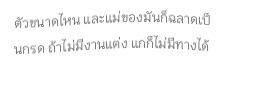ตัวขนาดไหน และแม่ของมันก็ฉลาดเป็นกรด ถ้าไม่มีงานแต่ง แกก็ไม่มีทางได้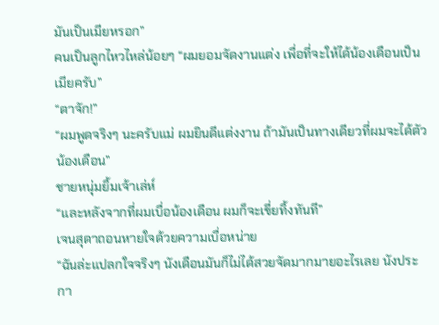มันเป็นเมียหรอก”
คนเป็นลูกไหวไหล่น้อยๆ “ผมยอมจัดงานแต่ง เพื่อที่จะให้ได้น้องเดือนเป็นเมียครับ”
“ตาจัก!”
“ผมพูดจริงๆ นะครับแม่ ผมยินดีแต่งงาน ถ้ามันเป็นทางเดียวที่ผมจะได้ตัวน้องเดือน”
ชายหนุ่มยิ้มเจ้าเล่ห์
“และหลังจากที่ผมเบื่อน้องเดือน ผมก็จะเขี่ยทิ้งทันที”
เจนสุดาถอนหายใจด้วยความเบื่อหน่าย
“ฉันล่ะแปลกใจจริงๆ นังเดือนมันก็ไม่ได้สวยจัดมากมายอะไรเลย นังประกา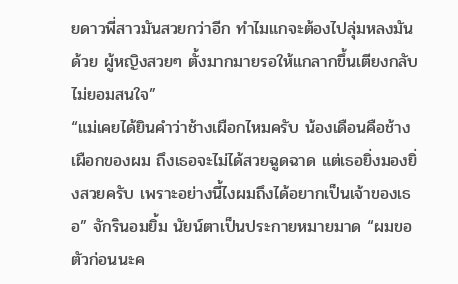ยดาวพี่สาวมันสวยกว่าอีก ทำไมแกจะต้องไปลุ่มหลงมันด้วย ผู้หญิงสวยๆ ตั้งมากมายรอให้แกลากขึ้นเตียงกลับไม่ยอมสนใจ”
“แม่เคยได้ยินคำว่าช้างเผือกไหมครับ น้องเดือนคือช้างเผือกของผม ถึงเธอจะไม่ได้สวยฉูดฉาด แต่เธอยิ่งมองยิ่งสวยครับ เพราะอย่างนี้ไงผมถึงได้อยากเป็นเจ้าของเธอ” จักรินอมยิ้ม นัยน์ตาเป็นประกายหมายมาด “ผมขอตัวก่อนนะค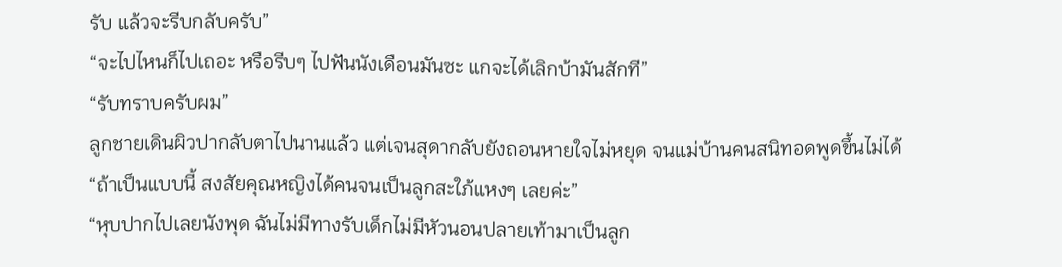รับ แล้วจะรีบกลับครับ”
“จะไปไหนก็ไปเถอะ หรือรีบๆ ไปฟันนังเดือนมันซะ แกจะได้เลิกบ้ามันสักที”
“รับทราบครับผม”
ลูกชายเดินผิวปากลับตาไปนานแล้ว แต่เจนสุดากลับยังถอนหายใจไม่หยุด จนแม่บ้านคนสนิทอดพูดขึ้นไม่ได้
“ถ้าเป็นแบบนี้ สงสัยคุณหญิงได้คนจนเป็นลูกสะใภ้แหงๆ เลยค่ะ”
“หุบปากไปเลยนังพุด ฉันไม่มีทางรับเด็กไม่มีหัวนอนปลายเท้ามาเป็นลูก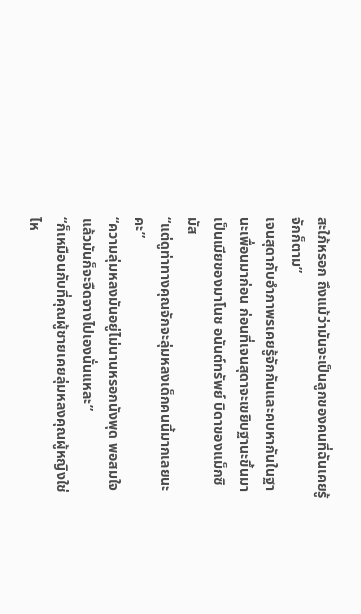สะใภ้หรอก ถึงแม้ว่ามันจะเป็นลูกของคนที่ฉันเคยรู้จักก็ตาม”
เจนสุดากับอำภาพรเคยรู้จักกันและคบหากันในฐานะเพื่อนมาก่อน ก่อนที่เจนสุดาจะเขยิบฐานะขึ้นมาเป็นเมียของมาโนช อนันต์ทรัพย์ บิดาของแม็กซิมัส
“แต่ดูท่าทางคุณจักจะลุ่มหลงเด็กคนนี้มากเลยนะคะ”
“ความลุ่มหลงมันอยู่ไม่นานหรอกนังพุด พอสมใจแล้วมันก็จะจืดจางไปเองนั่นแหละ”
“ก็เหมือนกับที่คุณผู้ชายเคยลุ่มหลงคุณผู้หญิงใช่ไห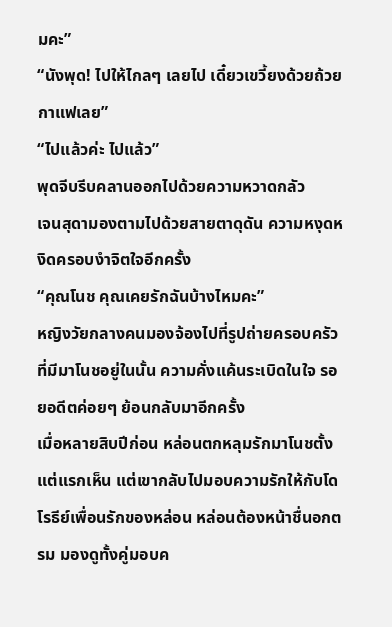มคะ”
“นังพุด! ไปให้ไกลๆ เลยไป เดี๋ยวเขวี้ยงด้วยถ้วยกาแฟเลย”
“ไปแล้วค่ะ ไปแล้ว”
พุดจีบรีบคลานออกไปด้วยความหวาดกลัว
เจนสุดามองตามไปด้วยสายตาดุดัน ความหงุดหงิดครอบงำจิตใจอีกครั้ง
“คุณโนช คุณเคยรักฉันบ้างไหมคะ”
หญิงวัยกลางคนมองจ้องไปที่รูปถ่ายครอบครัวที่มีมาโนชอยู่ในนั้น ความคั่งแค้นระเบิดในใจ รอยอดีตค่อยๆ ย้อนกลับมาอีกครั้ง
เมื่อหลายสิบปีก่อน หล่อนตกหลุมรักมาโนชตั้งแต่แรกเห็น แต่เขากลับไปมอบความรักให้กับโดโรธีย์เพื่อนรักของหล่อน หล่อนต้องหน้าชื่นอกตรม มองดูทั้งคู่มอบค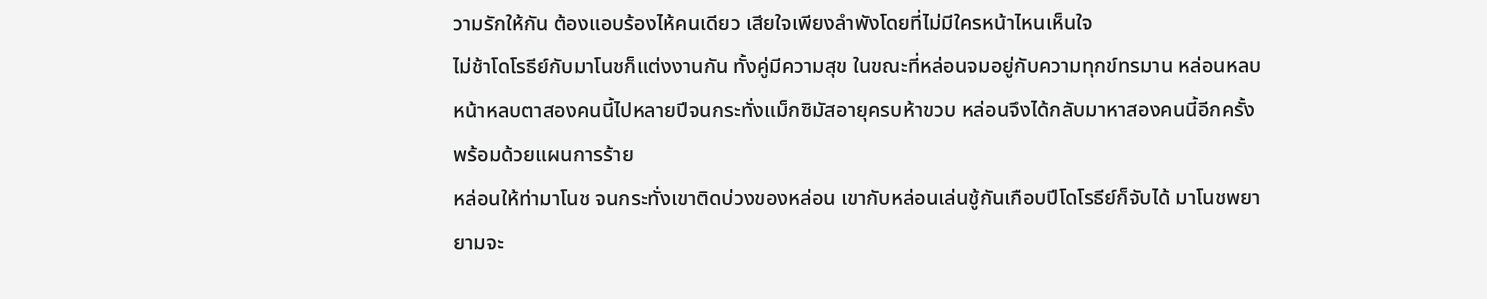วามรักให้กัน ต้องแอบร้องไห้คนเดียว เสียใจเพียงลำพังโดยที่ไม่มีใครหน้าไหนเห็นใจ
ไม่ช้าโดโรธีย์กับมาโนชก็แต่งงานกัน ทั้งคู่มีความสุข ในขณะที่หล่อนจมอยู่กับความทุกข์ทรมาน หล่อนหลบหน้าหลบตาสองคนนี้ไปหลายปีจนกระทั่งแม็กซิมัสอายุครบห้าขวบ หล่อนจึงได้กลับมาหาสองคนนี้อีกครั้งพร้อมด้วยแผนการร้าย
หล่อนให้ท่ามาโนช จนกระทั่งเขาติดบ่วงของหล่อน เขากับหล่อนเล่นชู้กันเกือบปีโดโรธีย์ก็จับได้ มาโนชพยายามจะ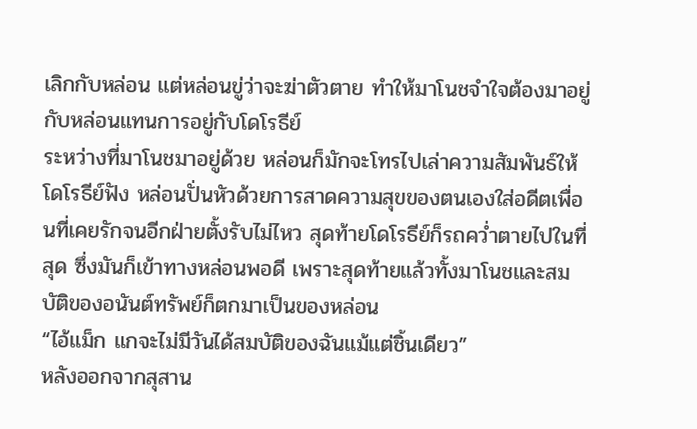เลิกกับหล่อน แต่หล่อนขู่ว่าจะฆ่าตัวตาย ทำให้มาโนชจำใจต้องมาอยู่กับหล่อนแทนการอยู่กับโดโรธีย์
ระหว่างที่มาโนชมาอยู่ด้วย หล่อนก็มักจะโทรไปเล่าความสัมพันธ์ให้โดโรธีย์ฟัง หล่อนปั่นหัวด้วยการสาดความสุขของตนเองใส่อดีตเพื่อนที่เคยรักจนอีกฝ่ายตั้งรับไม่ไหว สุดท้ายโดโรธีย์ก็รถคว่ำตายไปในที่สุด ซึ่งมันก็เข้าทางหล่อนพอดี เพราะสุดท้ายแล้วทั้งมาโนชและสมบัติของอนันต์ทรัพย์ก็ตกมาเป็นของหล่อน
“ไอ้แม็ก แกจะไม่มีวันได้สมบัติของฉันแม้แต่ชิ้นเดียว”
หลังออกจากสุสาน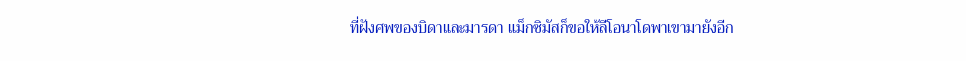ที่ฝังศพของบิดาและมารดา แม็กซิมัสก็ขอให้ลีโอนาโดพาเขามายังอีก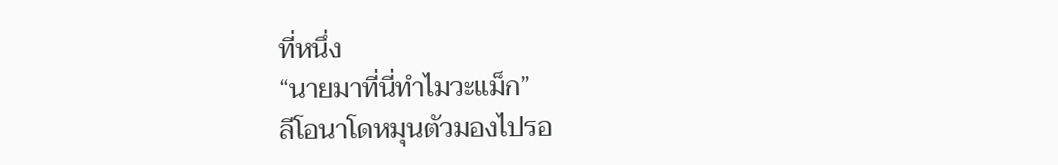ที่หนึ่ง
“นายมาที่นี่ทำไมวะแม็ก”
ลีโอนาโดหมุนตัวมองไปรอ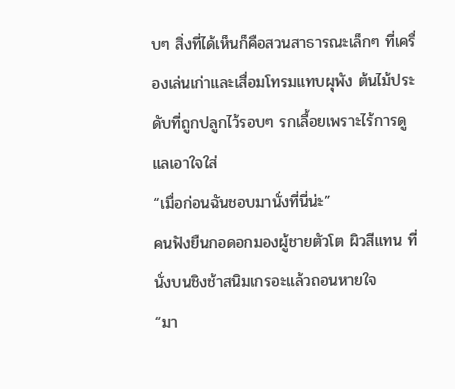บๆ สิ่งที่ได้เห็นก็คือสวนสาธารณะเล็กๆ ที่เครื่องเล่นเก่าและเสื่อมโทรมแทบผุพัง ต้นไม้ประดับที่ถูกปลูกไว้รอบๆ รกเลื้อยเพราะไร้การดูแลเอาใจใส่
“เมื่อก่อนฉันชอบมานั่งที่นี่น่ะ”
คนฟังยืนกอดอกมองผู้ชายตัวโต ผิวสีแทน ที่นั่งบนชิงช้าสนิมเกรอะแล้วถอนหายใจ
“มา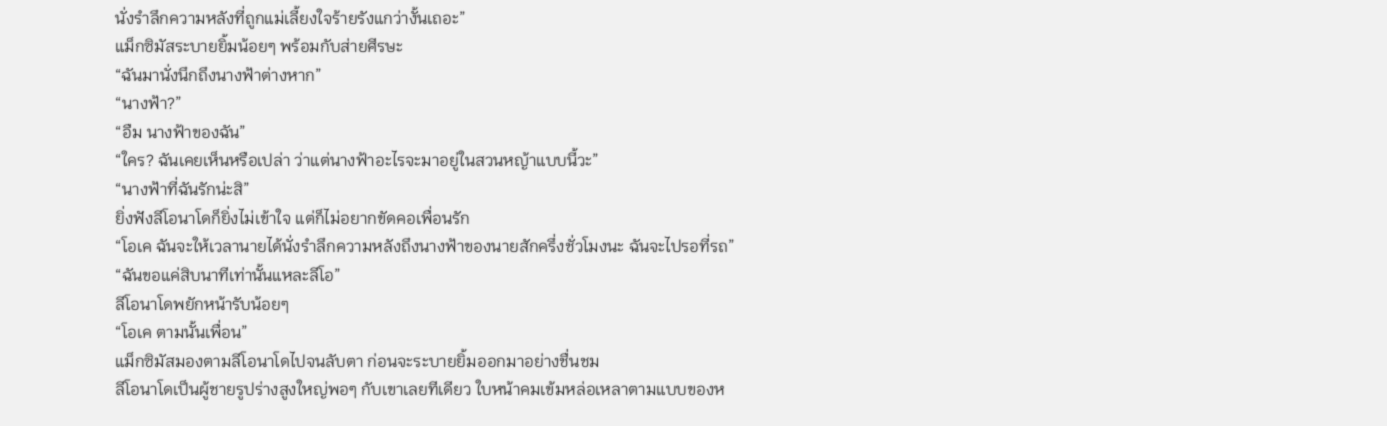นั่งรำลึกความหลังที่ถูกแม่เลี้ยงใจร้ายรังแกว่างั้นเถอะ”
แม็กซิมัสระบายยิ้มน้อยๆ พร้อมกับส่ายศีรษะ
“ฉันมานั่งนึกถึงนางฟ้าต่างหาก”
“นางฟ้า?”
“อืม นางฟ้าของฉัน”
“ใคร? ฉันเคยเห็นหรือเปล่า ว่าแต่นางฟ้าอะไรจะมาอยู่ในสวนหญ้าแบบนี้วะ”
“นางฟ้าที่ฉันรักน่ะสิ”
ยิ่งฟังลีโอนาโดก็ยิ่งไม่เข้าใจ แต่ก็ไม่อยากขัดคอเพื่อนรัก
“โอเค ฉันจะให้เวลานายได้นั่งรำลึกความหลังถึงนางฟ้าของนายสักครึ่งชั่วโมงนะ ฉันจะไปรอที่รถ”
“ฉันขอแค่สิบนาทีเท่านั้นแหละลีโอ”
ลีโอนาโดพยักหน้ารับน้อยๆ
“โอเค ตามนั้นเพื่อน”
แม็กซิมัสมองตามลีโอนาโดไปจนลับตา ก่อนจะระบายยิ้มออกมาอย่างชื่นชม
ลีโอนาโดเป็นผู้ชายรูปร่างสูงใหญ่พอๆ กับเขาเลยทีเดียว ใบหน้าคมเข้มหล่อเหลาตามแบบของห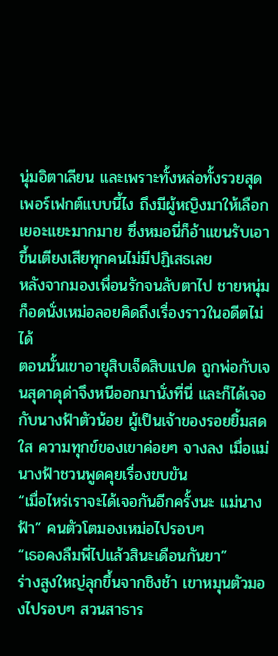นุ่มอิตาเลียน และเพราะทั้งหล่อทั้งรวยสุดเพอร์เฟกต์แบบนี้ไง ถึงมีผู้หญิงมาให้เลือกเยอะแยะมากมาย ซึ่งหมอนี่ก็อ้าแขนรับเอาขึ้นเตียงเสียทุกคนไม่มีปฏิเสธเลย
หลังจากมองเพื่อนรักจนลับตาไป ชายหนุ่มก็อดนั่งเหม่อลอยคิดถึงเรื่องราวในอดีตไม่ได้
ตอนนั้นเขาอายุสิบเจ็ดสิบแปด ถูกพ่อกับเจนสุดาดุด่าจึงหนีออกมานั่งที่นี่ และก็ได้เจอกับนางฟ้าตัวน้อย ผู้เป็นเจ้าของรอยยิ้มสดใส ความทุกข์ของเขาค่อยๆ จางลง เมื่อแม่นางฟ้าชวนพูดคุยเรื่องขบขัน
“เมื่อไหร่เราจะได้เจอกันอีกครั้งนะ แม่นางฟ้า” คนตัวโตมองเหม่อไปรอบๆ
“เธอคงลืมพี่ไปแล้วสินะเดือนกันยา”
ร่างสูงใหญ่ลุกขึ้นจากชิงช้า เขาหมุนตัวมองไปรอบๆ สวนสาธาร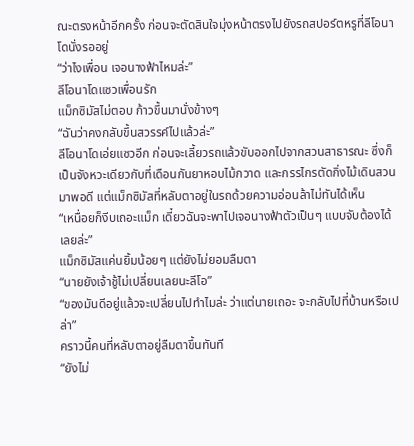ณะตรงหน้าอีกครั้ง ก่อนจะตัดสินใจมุ่งหน้าตรงไปยังรถสปอร์ตหรูที่ลีโอนาโดนั่งรออยู่
“ว่าไงเพื่อน เจอนางฟ้าไหมล่ะ”
ลีโอนาโดแซวเพื่อนรัก
แม็กซิมัสไม่ตอบ ก้าวขึ้นมานั่งข้างๆ
“ฉันว่าคงกลับขึ้นสวรรค์ไปแล้วล่ะ”
ลีโอนาโดเอ่ยแซวอีก ก่อนจะเลี้ยวรถแล้วขับออกไปจากสวนสาธารณะ ซึ่งก็เป็นจังหวะเดียวกับที่เดือนกันยาหอบไม้กวาด และกรรไกรตัดกิ่งไม้เดินสวนมาพอดี แต่แม็กซิมัสที่หลับตาอยู่ในรถด้วยความอ่อนล้าไม่ทันได้เห็น
“เหนื่อยก็งีบเถอะแม็ก เดี๋ยวฉันจะพาไปเจอนางฟ้าตัวเป็นๆ แบบจับต้องได้เลยล่ะ”
แม็กซิมัสแค่นยิ้มน้อยๆ แต่ยังไม่ยอมลืมตา
“นายยังเจ้าชู้ไม่เปลี่ยนเลยนะลีโอ”
“ของมันดีอยู่แล้วจะเปลี่ยนไปทำไมล่ะ ว่าแต่นายเถอะ จะกลับไปที่บ้านหรือเปล่า”
คราวนี้คนที่หลับตาอยู่ลืมตาขึ้นทันที
“ยังไม่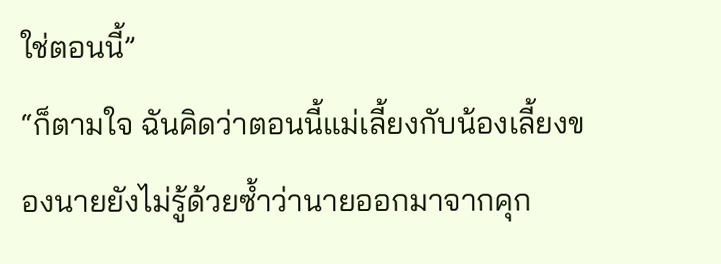ใช่ตอนนี้”
“ก็ตามใจ ฉันคิดว่าตอนนี้แม่เลี้ยงกับน้องเลี้ยงของนายยังไม่รู้ด้วยซ้ำว่านายออกมาจากคุก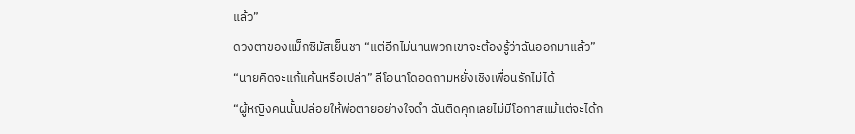แล้ว”
ดวงตาของแม็กซิมัสเย็นชา “แต่อีกไม่นานพวกเขาจะต้องรู้ว่าฉันออกมาแล้ว”
“นายคิดจะแก้แค้นหรือเปล่า” ลีโอนาโดอดถามหยั่งเชิงเพื่อนรักไม่ได้
“ผู้หญิงคนนั้นปล่อยให้พ่อตายอย่างใจดำ ฉันติดคุกเลยไม่มีโอกาสแม้แต่จะได้ก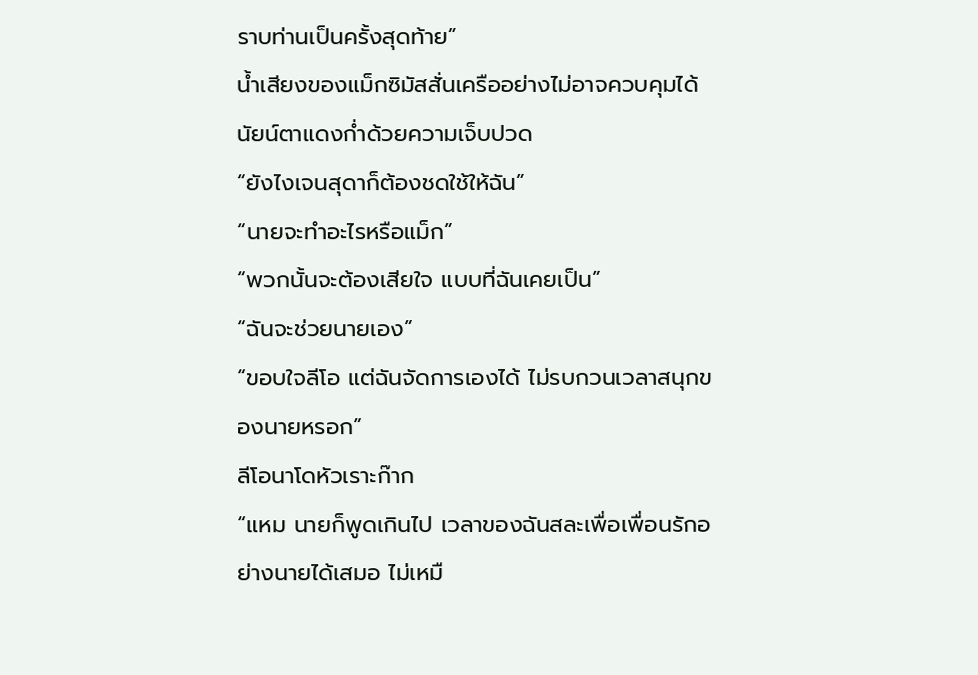ราบท่านเป็นครั้งสุดท้าย”
น้ำเสียงของแม็กซิมัสสั่นเครืออย่างไม่อาจควบคุมได้ นัยน์ตาแดงก่ำด้วยความเจ็บปวด
“ยังไงเจนสุดาก็ต้องชดใช้ให้ฉัน”
“นายจะทำอะไรหรือแม็ก”
“พวกนั้นจะต้องเสียใจ แบบที่ฉันเคยเป็น”
“ฉันจะช่วยนายเอง”
“ขอบใจลีโอ แต่ฉันจัดการเองได้ ไม่รบกวนเวลาสนุกของนายหรอก”
ลีโอนาโดหัวเราะก๊าก
“แหม นายก็พูดเกินไป เวลาของฉันสละเพื่อเพื่อนรักอย่างนายได้เสมอ ไม่เหมื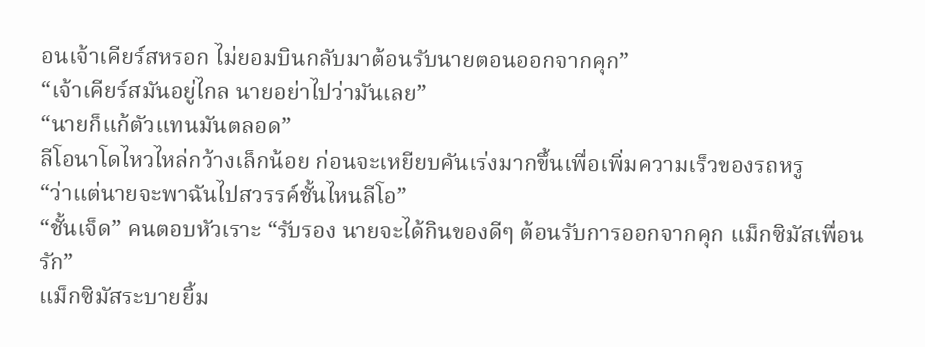อนเจ้าเคียร์สหรอก ไม่ยอมบินกลับมาต้อนรับนายตอนออกจากคุก”
“เจ้าเคียร์สมันอยู่ไกล นายอย่าไปว่ามันเลย”
“นายก็แก้ตัวแทนมันตลอด”
ลีโอนาโดไหวไหล่กว้างเล็กน้อย ก่อนจะเหยียบคันเร่งมากขึ้นเพื่อเพิ่มความเร็วของรถหรู
“ว่าแต่นายจะพาฉันไปสวรรค์ชั้นไหนลีโอ”
“ชั้นเจ็ด” คนตอบหัวเราะ “รับรอง นายจะได้กินของดีๆ ต้อนรับการออกจากคุก แม็กซิมัสเพื่อนรัก”
แม็กซิมัสระบายยิ้ม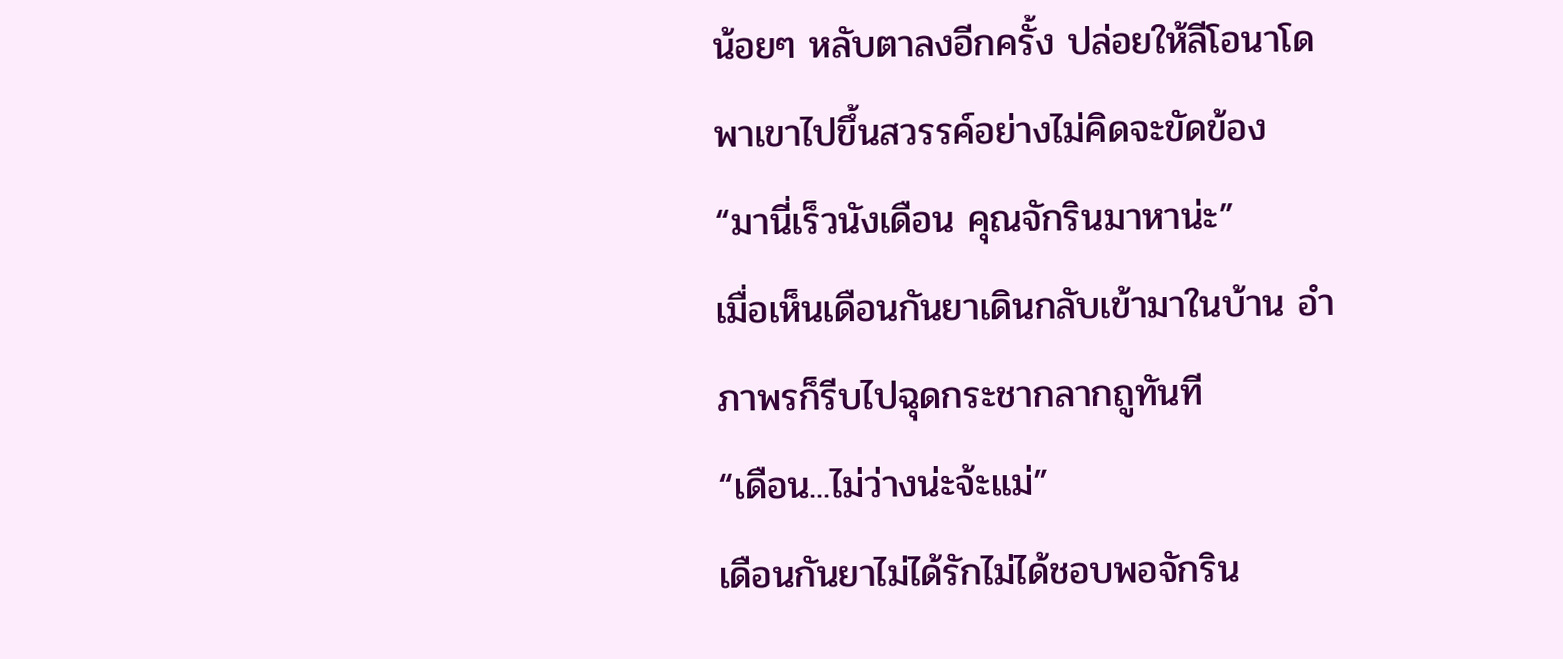น้อยๆ หลับตาลงอีกครั้ง ปล่อยให้ลีโอนาโดพาเขาไปขึ้นสวรรค์อย่างไม่คิดจะขัดข้อง
“มานี่เร็วนังเดือน คุณจักรินมาหาน่ะ”
เมื่อเห็นเดือนกันยาเดินกลับเข้ามาในบ้าน อำภาพรก็รีบไปฉุดกระชากลากถูทันที
“เดือน...ไม่ว่างน่ะจ้ะแม่”
เดือนกันยาไม่ได้รักไม่ได้ชอบพอจักริน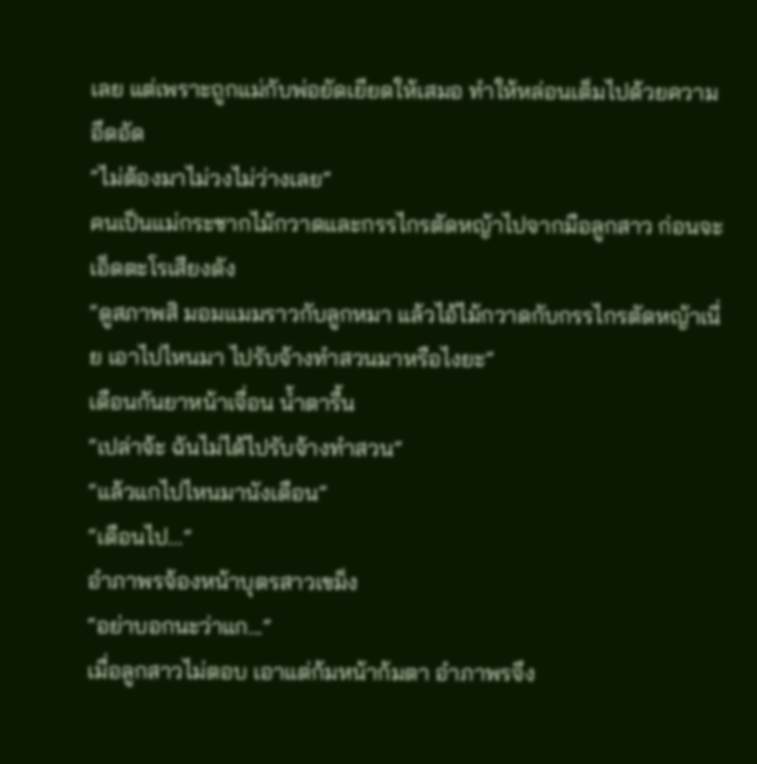เลย แต่เพราะถูกแม่กับพ่อยัดเยียดให้เสมอ ทำให้หล่อนเต็มไปด้วยความอึดอัด
“ไม่ต้องมาไม่วงไม่ว่างเลย”
คนเป็นแม่กระชากไม้กวาดและกรรไกรตัดหญ้าไปจากมือลูกสาว ก่อนจะเอ็ดตะโรเสียงดัง
“ดูสภาพสิ มอมแมมราวกับลูกหมา แล้วไอ้ไม้กวาดกับกรรไกรตัดหญ้าเนี่ย เอาไปไหนมา ไปรับจ้างทำสวนมาหรือไงยะ”
เดือนกันยาหน้าเจื่อน น้ำตารื้น
“เปล่าจ้ะ ฉันไม่ได้ไปรับจ้างทำสวน”
“แล้วแกไปไหนมานังเดือน”
“เดือนไป...”
อำภาพรจ้องหน้าบุตรสาวเขม็ง
“อย่าบอกนะว่าแก...”
เมื่อลูกสาวไม่ตอบ เอาแต่ก้มหน้าก้มตา อำภาพรจึง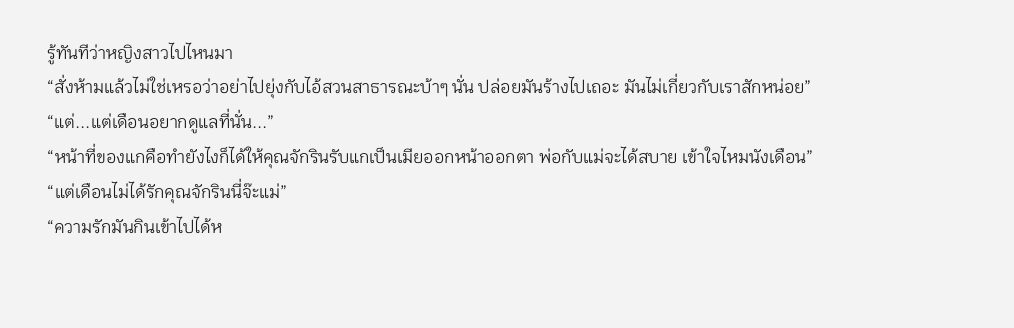รู้ทันทีว่าหญิงสาวไปไหนมา
“สั่งห้ามแล้วไม่ใช่เหรอว่าอย่าไปยุ่งกับไอ้สวนสาธารณะบ้าๆ นั่น ปล่อยมันร้างไปเถอะ มันไม่เกี่ยวกับเราสักหน่อย”
“แต่...แต่เดือนอยากดูแลที่นั่น...”
“หน้าที่ของแกคือทำยังไงก็ได้ให้คุณจักรินรับแกเป็นเมียออกหน้าออกตา พ่อกับแม่จะได้สบาย เข้าใจไหมนังเดือน”
“แต่เดือนไม่ได้รักคุณจักรินนี่จ๊ะแม่”
“ความรักมันกินเข้าไปได้ห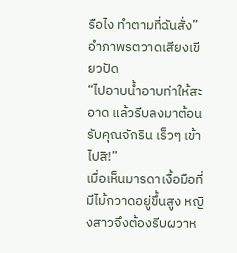รือไง ทำตามที่ฉันสั่ง” อำภาพรตวาดเสียงเขียวปัด
“ไปอาบน้ำอาบท่าให้สะอาด แล้วรีบลงมาต้อนรับคุณจักริน เร็วๆ เข้า ไปสิ!”
เมื่อเห็นมารดาเงื้อมือที่มีไม้กวาดอยู่ขึ้นสูง หญิงสาวจึงต้องรีบผวาห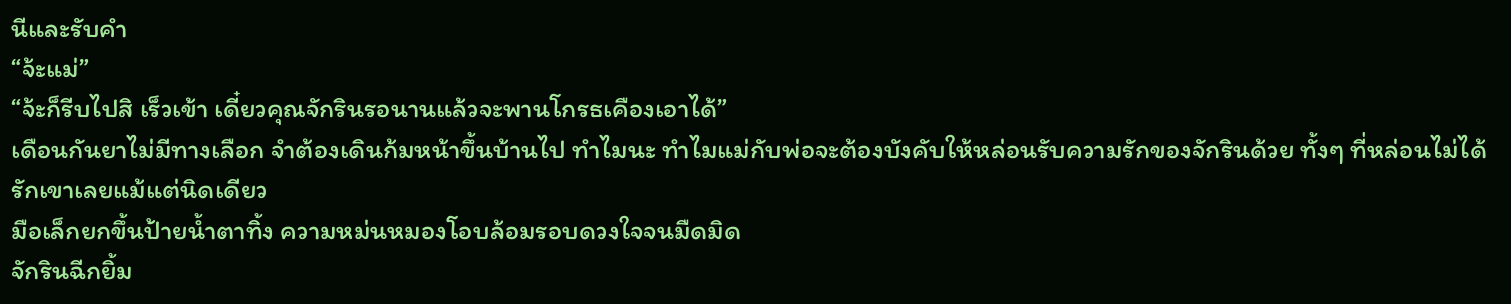นีและรับคำ
“จ้ะแม่”
“จ้ะก็รีบไปสิ เร็วเข้า เดี๋ยวคุณจักรินรอนานแล้วจะพานโกรธเคืองเอาได้”
เดือนกันยาไม่มีทางเลือก จำต้องเดินก้มหน้าขึ้นบ้านไป ทำไมนะ ทำไมแม่กับพ่อจะต้องบังคับให้หล่อนรับความรักของจักรินด้วย ทั้งๆ ที่หล่อนไม่ได้รักเขาเลยแม้แต่นิดเดียว
มือเล็กยกขึ้นป้ายน้ำตาทิ้ง ความหม่นหมองโอบล้อมรอบดวงใจจนมืดมิด
จักรินฉีกยิ้ม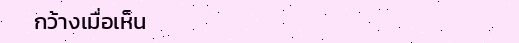กว้างเมื่อเห็น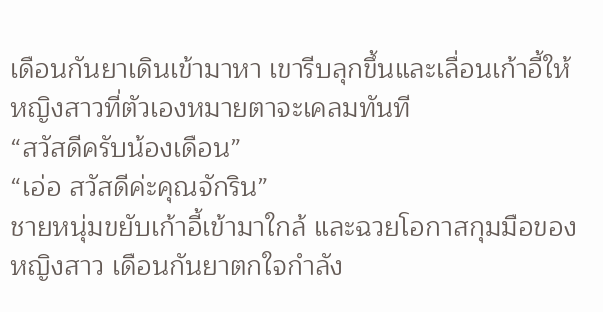เดือนกันยาเดินเข้ามาหา เขารีบลุกขึ้นและเลื่อนเก้าอี้ให้หญิงสาวที่ตัวเองหมายตาจะเคลมทันที
“สวัสดีครับน้องเดือน”
“เอ่อ สวัสดีค่ะคุณจักริน”
ชายหนุ่มขยับเก้าอี้เข้ามาใกล้ และฉวยโอกาสกุมมือของหญิงสาว เดือนกันยาตกใจกำลัง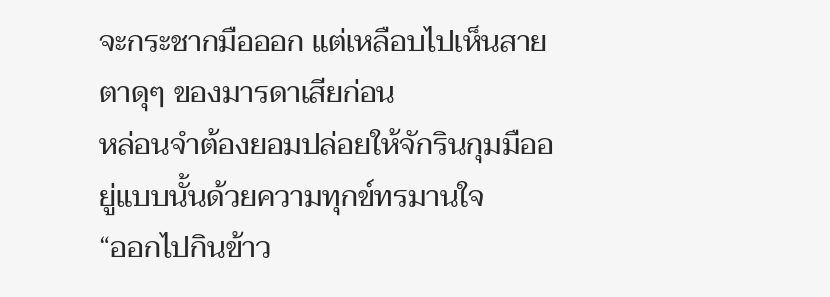จะกระชากมือออก แต่เหลือบไปเห็นสายตาดุๆ ของมารดาเสียก่อน
หล่อนจำต้องยอมปล่อยให้จักรินกุมมืออยู่แบบนั้นด้วยความทุกข์ทรมานใจ
“ออกไปกินข้าว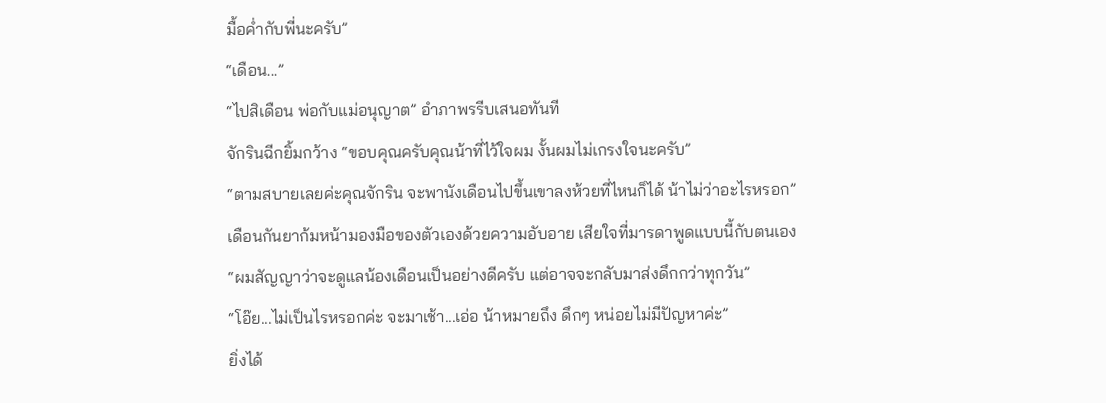มื้อค่ำกับพี่นะครับ”
“เดือน...”
“ไปสิเดือน พ่อกับแม่อนุญาต” อำภาพรรีบเสนอทันที
จักรินฉีกยิ้มกว้าง “ขอบคุณครับคุณน้าที่ไว้ใจผม งั้นผมไม่เกรงใจนะครับ”
“ตามสบายเลยค่ะคุณจักริน จะพานังเดือนไปขึ้นเขาลงห้วยที่ไหนก็ได้ น้าไม่ว่าอะไรหรอก”
เดือนกันยาก้มหน้ามองมือของตัวเองด้วยความอับอาย เสียใจที่มารดาพูดแบบนี้กับตนเอง
“ผมสัญญาว่าจะดูแลน้องเดือนเป็นอย่างดีครับ แต่อาจจะกลับมาส่งดึกกว่าทุกวัน”
“โอ๊ย...ไม่เป็นไรหรอกค่ะ จะมาเช้า...เอ่อ น้าหมายถึง ดึกๆ หน่อยไม่มีปัญหาค่ะ”
ยิ่งได้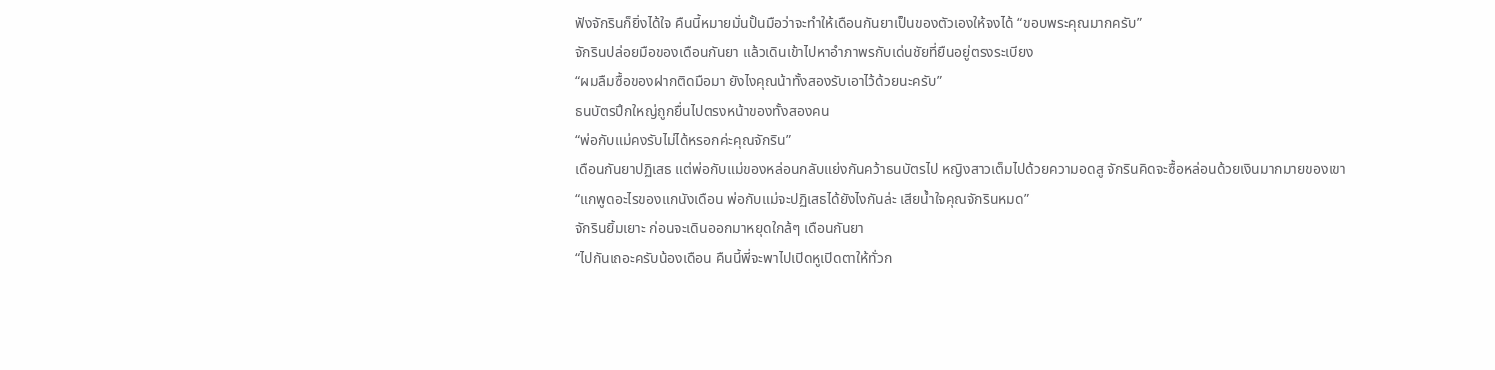ฟังจักรินก็ยิ่งได้ใจ คืนนี้หมายมั่นปั้นมือว่าจะทำให้เดือนกันยาเป็นของตัวเองให้จงได้ “ขอบพระคุณมากครับ”
จักรินปล่อยมือของเดือนกันยา แล้วเดินเข้าไปหาอำภาพรกับเด่นชัยที่ยืนอยู่ตรงระเบียง
“ผมลืมซื้อของฝากติดมือมา ยังไงคุณน้าทั้งสองรับเอาไว้ด้วยนะครับ”
ธนบัตรปึกใหญ่ถูกยื่นไปตรงหน้าของทั้งสองคน
“พ่อกับแม่คงรับไม่ได้หรอกค่ะคุณจักริน”
เดือนกันยาปฏิเสธ แต่พ่อกับแม่ของหล่อนกลับแย่งกันคว้าธนบัตรไป หญิงสาวเต็มไปด้วยความอดสู จักรินคิดจะซื้อหล่อนด้วยเงินมากมายของเขา
“แกพูดอะไรของแกนังเดือน พ่อกับแม่จะปฏิเสธได้ยังไงกันล่ะ เสียน้ำใจคุณจักรินหมด”
จักรินยิ้มเยาะ ก่อนจะเดินออกมาหยุดใกล้ๆ เดือนกันยา
“ไปกันเถอะครับน้องเดือน คืนนี้พี่จะพาไปเปิดหูเปิดตาให้ทั่วก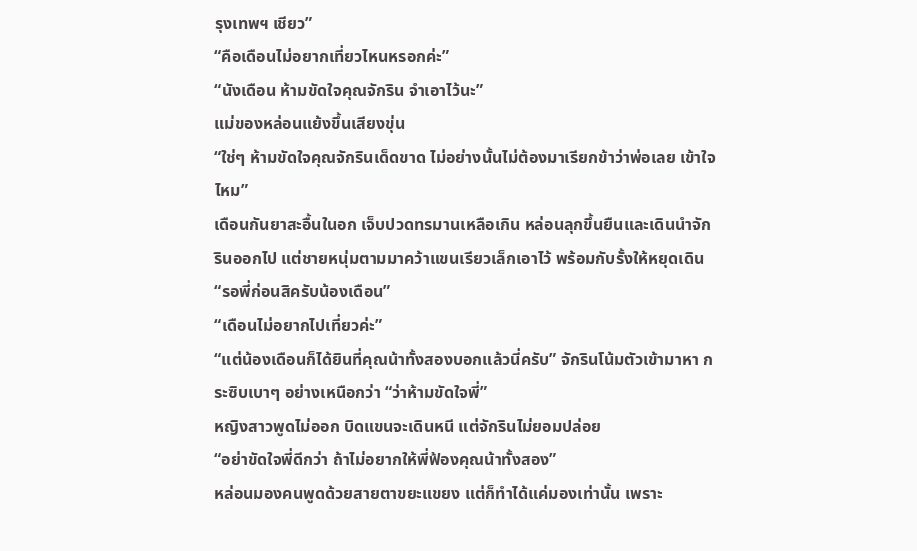รุงเทพฯ เชียว”
“คือเดือนไม่อยากเที่ยวไหนหรอกค่ะ”
“นังเดือน ห้ามขัดใจคุณจักริน จำเอาไว้นะ”
แม่ของหล่อนแย้งขึ้นเสียงขุ่น
“ใช่ๆ ห้ามขัดใจคุณจักรินเด็ดขาด ไม่อย่างนั้นไม่ต้องมาเรียกข้าว่าพ่อเลย เข้าใจไหม”
เดือนกันยาสะอื้นในอก เจ็บปวดทรมานเหลือเกิน หล่อนลุกขึ้นยืนและเดินนำจักรินออกไป แต่ชายหนุ่มตามมาคว้าแขนเรียวเล็กเอาไว้ พร้อมกับรั้งให้หยุดเดิน
“รอพี่ก่อนสิครับน้องเดือน”
“เดือนไม่อยากไปเที่ยวค่ะ”
“แต่น้องเดือนก็ได้ยินที่คุณน้าทั้งสองบอกแล้วนี่ครับ” จักรินโน้มตัวเข้ามาหา กระซิบเบาๆ อย่างเหนือกว่า “ว่าห้ามขัดใจพี่”
หญิงสาวพูดไม่ออก บิดแขนจะเดินหนี แต่จักรินไม่ยอมปล่อย
“อย่าขัดใจพี่ดีกว่า ถ้าไม่อยากให้พี่ฟ้องคุณน้าทั้งสอง”
หล่อนมองคนพูดด้วยสายตาขยะแขยง แต่ก็ทำได้แค่มองเท่านั้น เพราะ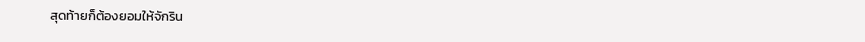สุดท้ายก็ต้องยอมให้จักริน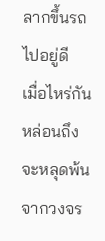ลากขึ้นรถไปอยู่ดี
เมื่อไหร่กัน หล่อนถึงจะหลุดพ้นจากวงจร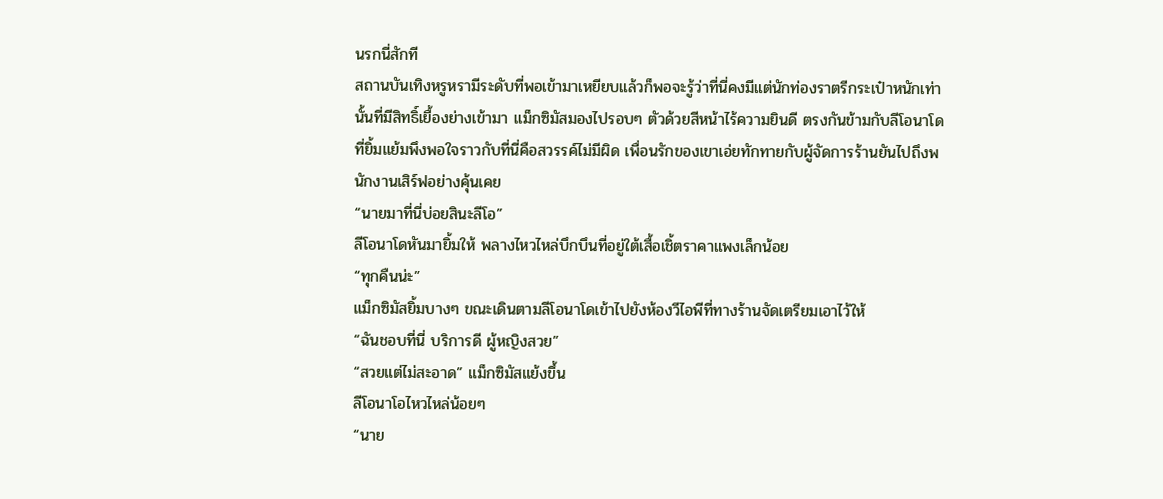นรกนี่สักที
สถานบันเทิงหรูหรามีระดับที่พอเข้ามาเหยียบแล้วก็พอจะรู้ว่าที่นี่คงมีแต่นักท่องราตรีกระเป๋าหนักเท่านั้นที่มีสิทธิ์เยื้องย่างเข้ามา แม็กซิมัสมองไปรอบๆ ตัวด้วยสีหน้าไร้ความยินดี ตรงกันข้ามกับลีโอนาโดที่ยิ้มแย้มพึงพอใจราวกับที่นี่คือสวรรค์ไม่มีผิด เพื่อนรักของเขาเอ่ยทักทายกับผู้จัดการร้านยันไปถึงพนักงานเสิร์ฟอย่างคุ้นเคย
“นายมาที่นี่บ่อยสินะลีโอ”
ลีโอนาโดหันมายิ้มให้ พลางไหวไหล่บึกบึนที่อยู่ใต้เสื้อเชิ้ตราคาแพงเล็กน้อย
“ทุกคืนน่ะ”
แม็กซิมัสยิ้มบางๆ ขณะเดินตามลีโอนาโดเข้าไปยังห้องวีไอพีที่ทางร้านจัดเตรียมเอาไว้ให้
“ฉันชอบที่นี่ บริการดี ผู้หญิงสวย”
“สวยแต่ไม่สะอาด” แม็กซิมัสแย้งขึ้น
ลีโอนาโอไหวไหล่น้อยๆ
“นาย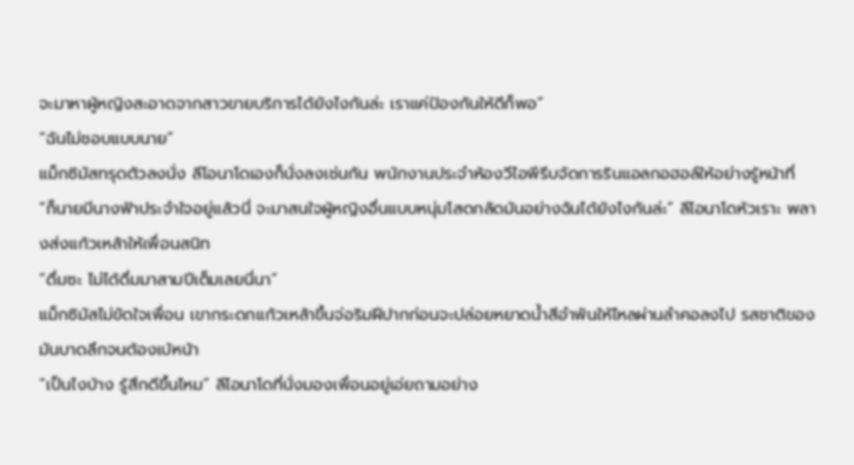จะมาหาผู้หญิงสะอาดจากสาวขายบริการได้ยังไงกันล่ะ เราแค่ป้องกันให้ดีก็พอ”
“ฉันไม่ชอบแบบนาย”
แม็กซิมัสทรุดตัวลงนั่ง ลีโอนาโดเองก็นั่งลงเช่นกัน พนักงานประจำห้องวีไอพีรีบจัดการรินแอลกอฮอล์ให้อย่างรู้หน้าที่
“ก็นายมีนางฟ้าประจำใจอยู่แล้วนี่ จะมาสนใจผู้หญิงอื่นแบบหนุ่มโสดกลัดมันอย่างฉันได้ยังไงกันล่ะ” ลีโอนาโดหัวเราะ พลางส่งแก้วเหล้าให้เพื่อนสนิท
“ดื่มซะ ไม่ได้ดื่มมาสามปีเต็มเลยนี่นา”
แม็กซิมัสไม่ขัดใจเพื่อน เขากระดกแก้วเหล้าขึ้นจ่อริมฝีปากก่อนจะปล่อยหยาดน้ำสีอำพันให้ไหลผ่านลำคอลงไป รสชาติของมันบาดลึกจนต้องเบ้หน้า
“เป็นไงบ้าง รู้สึกดีขึ้นไหม” ลีโอนาโดที่นั่งมองเพื่อนอยู่เอ่ยถามอย่าง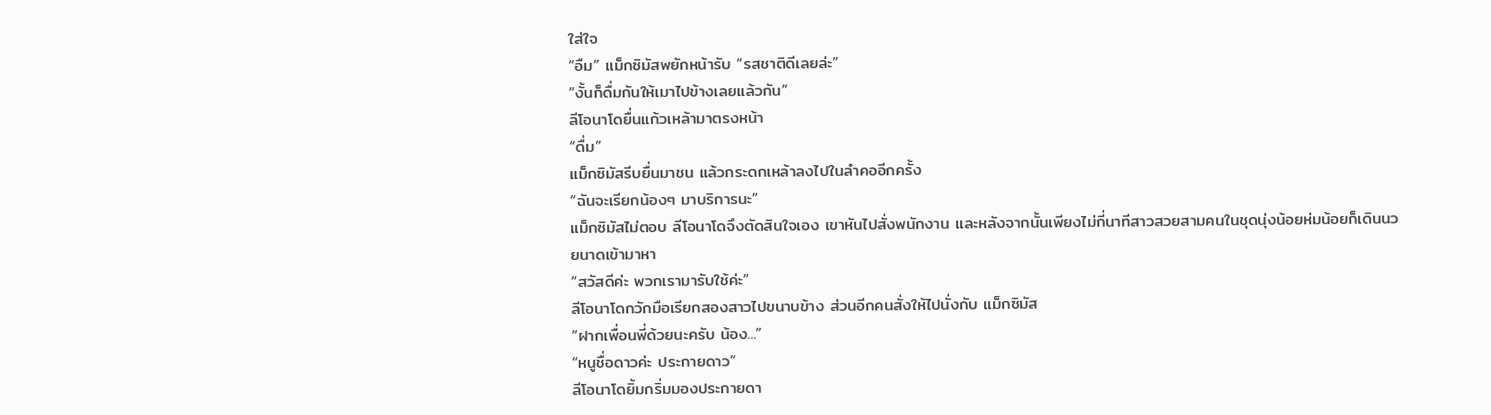ใส่ใจ
“อืม” แม็กซิมัสพยักหน้ารับ “รสชาติดีเลยล่ะ”
“งั้นก็ดื่มกันให้เมาไปข้างเลยแล้วกัน”
ลีโอนาโดยื่นแก้วเหล้ามาตรงหน้า
“ดื่ม”
แม็กซิมัสรีบยื่นมาชน แล้วกระดกเหล้าลงไปในลำคออีกครั้ง
“ฉันจะเรียกน้องๆ มาบริการนะ”
แม็กซิมัสไม่ตอบ ลีโอนาโดจึงตัดสินใจเอง เขาหันไปสั่งพนักงาน และหลังจากนั้นเพียงไม่กี่นาทีสาวสวยสามคนในชุดนุ่งน้อยห่มน้อยก็เดินนวยนาดเข้ามาหา
“สวัสดีค่ะ พวกเรามารับใช้ค่ะ”
ลีโอนาโดกวักมือเรียกสองสาวไปขนาบข้าง ส่วนอีกคนสั่งให้ไปนั่งกับ แม็กซิมัส
“ฝากเพื่อนพี่ด้วยนะครับ น้อง...”
“หนูชื่อดาวค่ะ ประกายดาว”
ลีโอนาโดยิ้มกริ่มมองประกายดา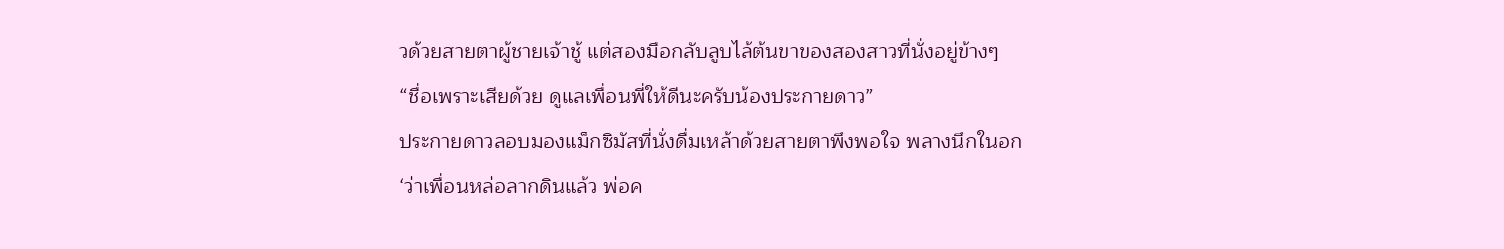วด้วยสายตาผู้ชายเจ้าชู้ แต่สองมือกลับลูบไล้ต้นขาของสองสาวที่นั่งอยู่ข้างๆ
“ชื่อเพราะเสียด้วย ดูแลเพื่อนพี่ให้ดีนะครับน้องประกายดาว”
ประกายดาวลอบมองแม็กซิมัสที่นั่งดื่มเหล้าด้วยสายตาพึงพอใจ พลางนึกในอก
‘ว่าเพื่อนหล่อลากดินแล้ว พ่อค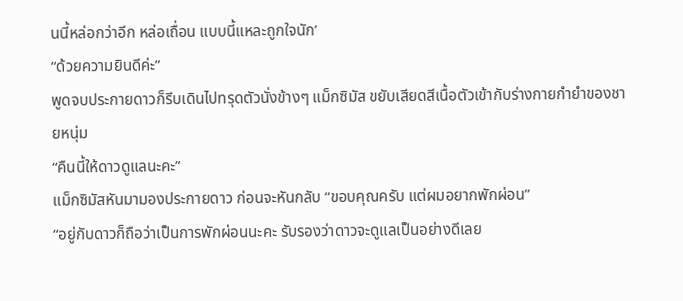นนี้หล่อกว่าอีก หล่อเถื่อน แบบนี้แหละถูกใจนัก’
“ด้วยความยินดีค่ะ”
พูดจบประกายดาวก็รีบเดินไปทรุดตัวนั่งข้างๆ แม็กซิมัส ขยับเสียดสีเนื้อตัวเข้ากับร่างกายกำยำของชายหนุ่ม
“คืนนี้ให้ดาวดูแลนะคะ”
แม็กซิมัสหันมามองประกายดาว ก่อนจะหันกลับ “ขอบคุณครับ แต่ผมอยากพักผ่อน”
“อยู่กับดาวก็ถือว่าเป็นการพักผ่อนนะคะ รับรองว่าดาวจะดูแลเป็นอย่างดีเลย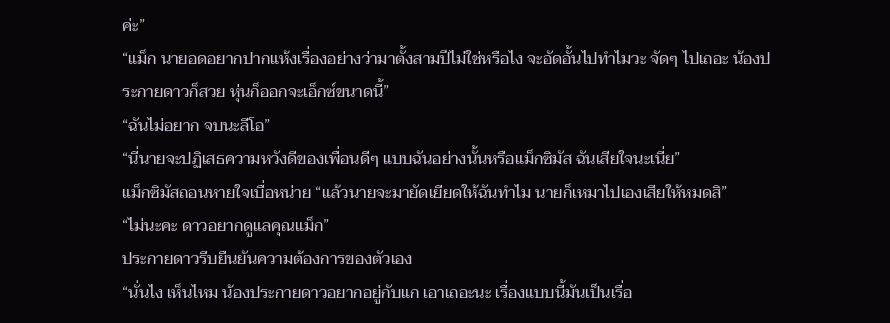ค่ะ”
“แม็ก นายอดอยากปากแห้งเรื่องอย่างว่ามาตั้งสามปีไม่ใช่หรือไง จะอัดอั้นไปทำไมวะ จัดๆ ไปเถอะ น้องประกายดาวก็สวย หุ่นก็ออกจะเอ็กซ์ขนาดนี้”
“ฉันไม่อยาก จบนะลีโอ”
“นี่นายจะปฏิเสธความหวังดีของเพื่อนดีๆ แบบฉันอย่างนั้นหรือแม็กซิมัส ฉันเสียใจนะเนี่ย”
แม็กซิมัสถอนหายใจเบื่อหน่าย “แล้วนายจะมายัดเยียดให้ฉันทำไม นายก็เหมาไปเองเสียให้หมดสิ”
“ไม่นะคะ ดาวอยากดูแลคุณแม็ก”
ประกายดาวรีบยืนยันความต้องการของตัวเอง
“นั่นไง เห็นไหม น้องประกายดาวอยากอยู่กับแก เอาเถอะนะ เรื่องแบบนี้มันเป็นเรื่อ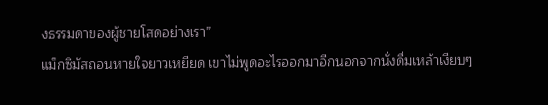งธรรมดาของผู้ชายโสดอย่างเรา”
แม็กซิมัสถอนหายใจยาวเหยียด เขาไม่พูดอะไรออกมาอีกนอกจากนั่งดื่มเหล้าเงียบๆ